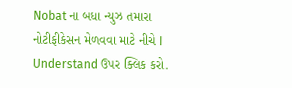Nobat ના બધા ન્યુઝ તમારા નોટીફીકેસન મેળવવા માટે નીચે I Understand ઉપર ક્લિક કરો.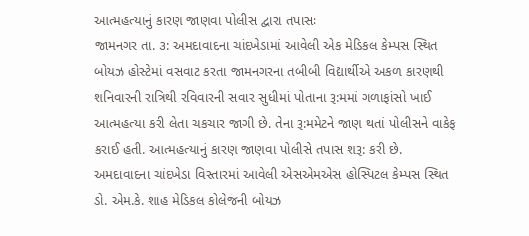આત્મહત્યાનું કારણ જાણવા પોલીસ દ્વારા તપાસઃ
જામનગર તા. ૩: અમદાવાદના ચાંદખેડામાં આવેલી એક મેડિકલ કેમ્પસ સ્થિત બોયઝ હોસ્ટેમાં વસવાટ કરતા જામનગરના તબીબી વિદ્યાર્થીએ અકળ કારણથી શનિવારની રાત્રિથી રવિવારની સવાર સુધીમાં પોતાના રૂ:મમાં ગળાફાંસો ખાઈ આત્મહત્યા કરી લેતા ચકચાર જાગી છે. તેના રૂ:મમેટને જાણ થતાં પોલીસને વાકેફ કરાઈ હતી. આત્મહત્યાનું કારણ જાણવા પોલીસે તપાસ શરૂ: કરી છે.
અમદાવાદના ચાંદખેડા વિસ્તારમાં આવેલી એસએમએસ હોસ્પિટલ કેમ્પસ સ્થિત ડો. એમ.કે. શાહ મેડિકલ કોલેજની બોયઝ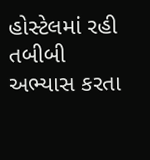હોસ્ટેલમાં રહી તબીબી અભ્યાસ કરતા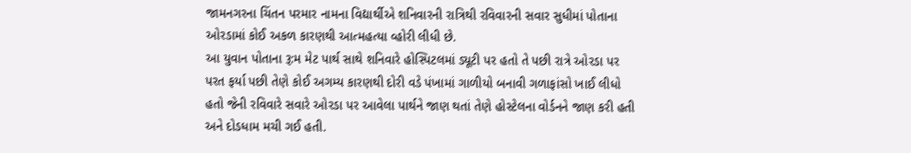જામનગરના ચિંતન પરમાર નામના વિદ્યાર્થીએ શનિવારની રાત્રિથી રવિવારની સવાર સુધીમાં પોતાના ઓરડામાં કોઈ અકળ કારણથી આત્મહત્યા વ્હોરી લીધી છે.
આ યુવાન પોતાના રૂ:મ મેટ પાર્થ સાથે શનિવારે હોસ્પિટલમાં ડ્યૂટી પર હતો તે પછી રાત્રે ઓરડા પર પરત ફર્યા પછી તેણે કોઈ અગમ્ય કારણથી દોરી વડે પંખામાં ગાળીયો બનાવી ગળાફાંસો ખાઈ લીધો હતો જેની રવિવારે સવારે ઓરડા પર આવેલા પાર્થને જાણ થતાં તેણે હોસ્ટેલના વોર્ડનને જાણ કરી હતી અને દોડધામ મચી ગઈ હતી.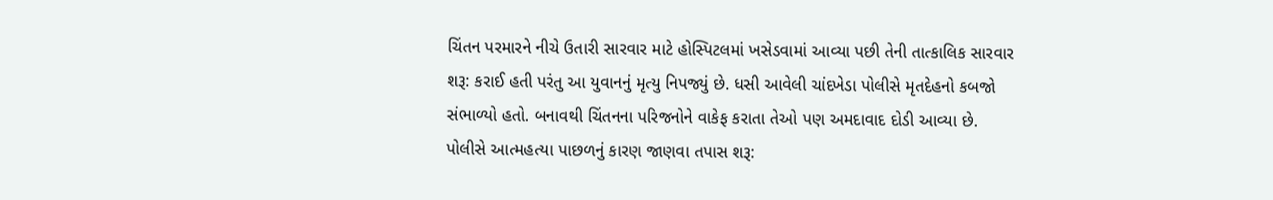ચિંતન પરમારને નીચે ઉતારી સારવાર માટે હોસ્પિટલમાં ખસેડવામાં આવ્યા પછી તેની તાત્કાલિક સારવાર શરૂ: કરાઈ હતી પરંતુ આ યુવાનનું મૃત્યુ નિપજ્યું છે. ધસી આવેલી ચાંદખેડા પોલીસે મૃતદેહનો કબજો સંભાળ્યો હતો. બનાવથી ચિંતનના પરિજનોને વાકેફ કરાતા તેઓ પણ અમદાવાદ દોડી આવ્યા છે. પોલીસે આત્મહત્યા પાછળનું કારણ જાણવા તપાસ શરૂ: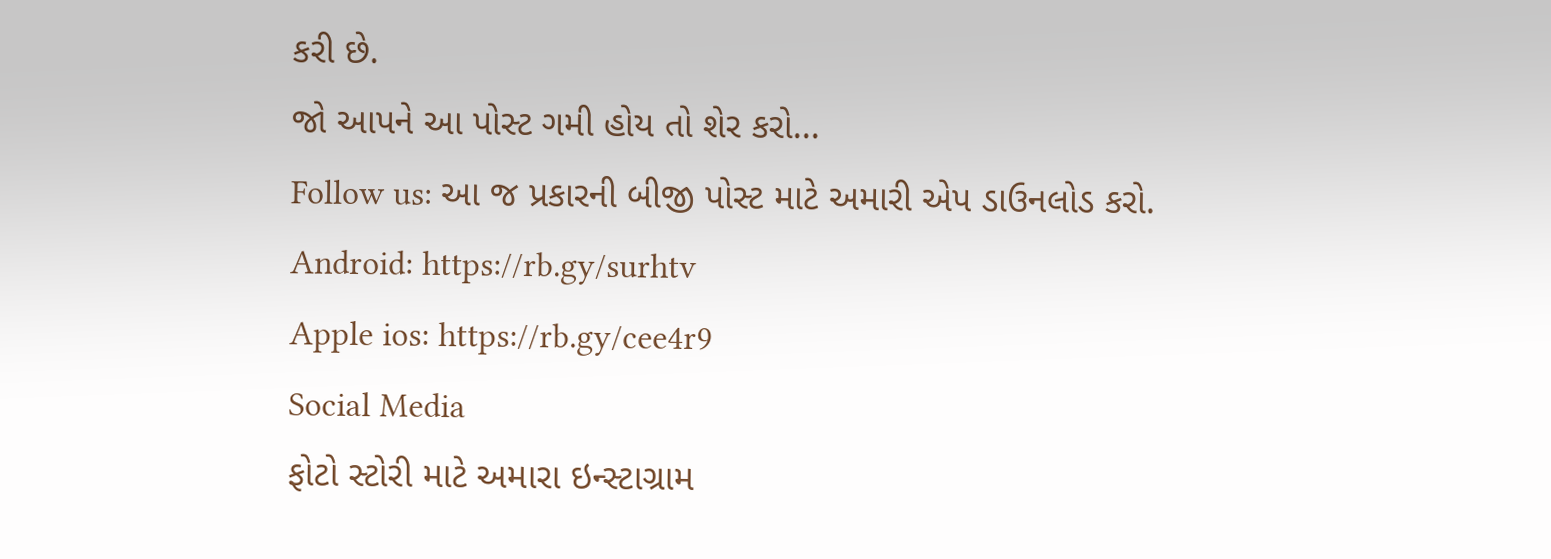કરી છે.
જો આપને આ પોસ્ટ ગમી હોય તો શેર કરો...
Follow us: આ જ પ્રકારની બીજી પોસ્ટ માટે અમારી એપ ડાઉનલોડ કરો.
Android: https://rb.gy/surhtv
Apple ios: https://rb.gy/cee4r9
Social Media
ફોટો સ્ટોરી માટે અમારા ઇન્સ્ટાગ્રામ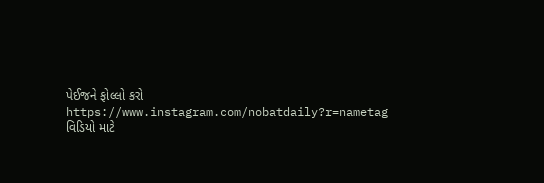પેઈજને ફોલ્લો કરો
https://www.instagram.com/nobatdaily?r=nametag
વિડિયો માટે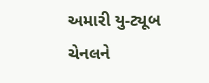અમારી યુ-ટ્યૂબ ચેનલને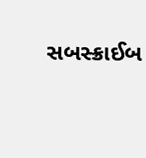સબસ્ક્રાઈબ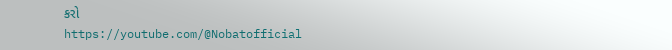કરો
https://youtube.com/@Nobatofficial